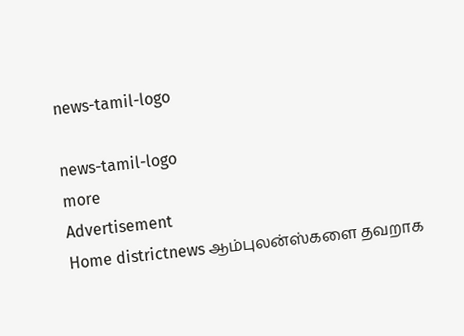news-tamil-logo

news-tamil-logo
more
Advertisement
Home districtnews ஆம்புலன்ஸ்களை தவறாக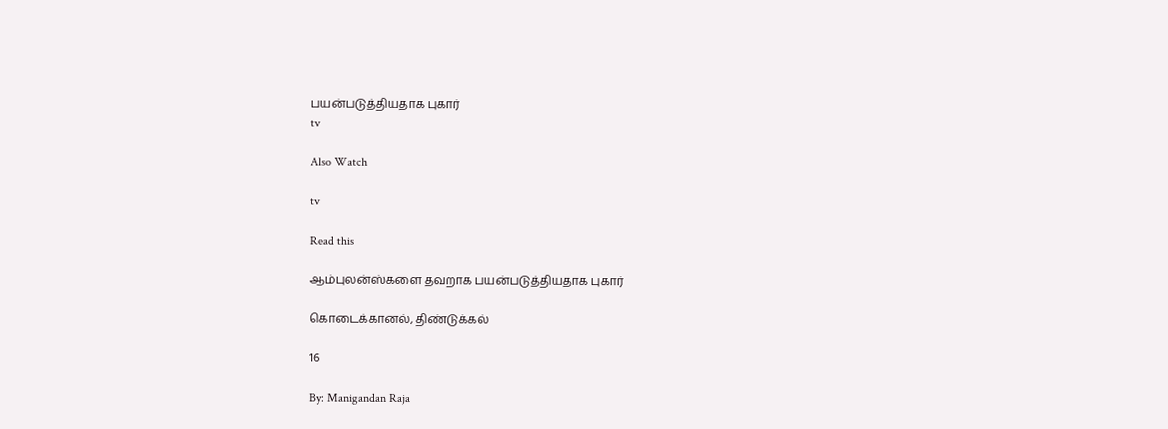பயன்படுத்தியதாக புகார்
tv

Also Watch

tv

Read this

ஆம்புலன்ஸ்களை தவறாக பயன்படுத்தியதாக புகார்

கொடைக்கானல், திண்டுக்கல்

16

By: Manigandan Raja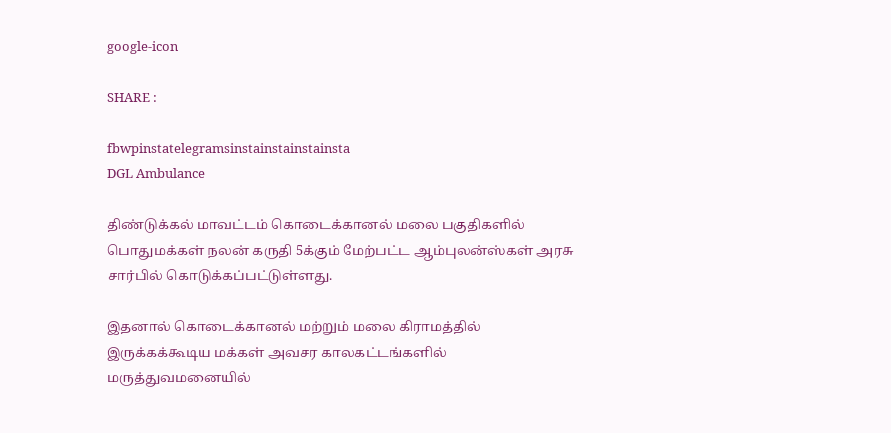google-icon

SHARE :

fbwpinstatelegramsinstainstainstainsta
DGL Ambulance

திண்டுக்கல் மாவட்டம் கொடைக்கானல் மலை பகுதிகளில் பொதுமக்கள் நலன் கருதி 5க்கும் மேற்பட்ட ஆம்புலன்ஸ்கள் அரசு சார்பில் கொடுக்கப்பட்டுள்ளது.

இதனால் கொடைக்கானல் மற்றும் மலை கிராமத்தில் இருக்கக்கூடிய மக்கள் அவசர காலகட்டங்களில் மருத்துவமனையில்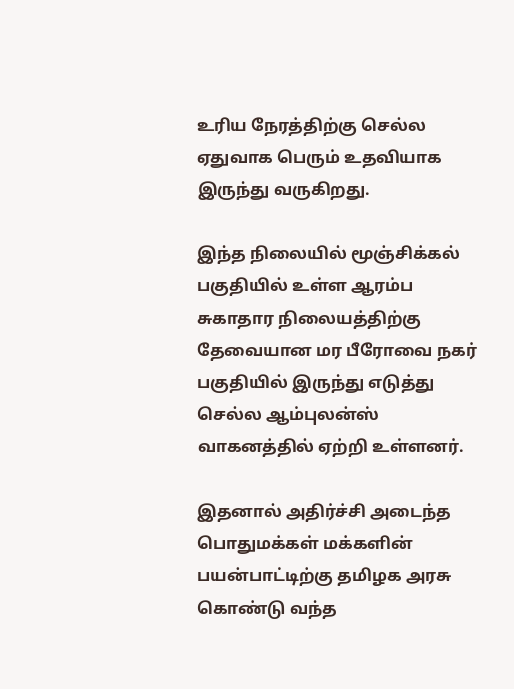உரிய நேரத்திற்கு செல்ல ஏதுவாக பெரும் உதவியாக
இருந்து வருகிறது.

இந்த நிலையில் மூஞ்சிக்கல் பகுதியில் உள்ள ஆரம்ப சுகாதார நிலையத்திற்கு தேவையான மர பீரோவை நகர் பகுதியில் இருந்து எடுத்து செல்ல ஆம்புலன்ஸ் வாகனத்தில் ஏற்றி உள்ளனர்.

இதனால் அதிர்ச்சி அடைந்த பொதுமக்கள் மக்களின் பயன்பாட்டிற்கு தமிழக அரசு கொண்டு வந்த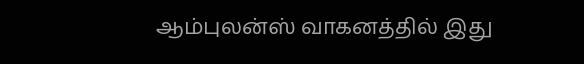ஆம்புலன்ஸ் வாகனத்தில் இது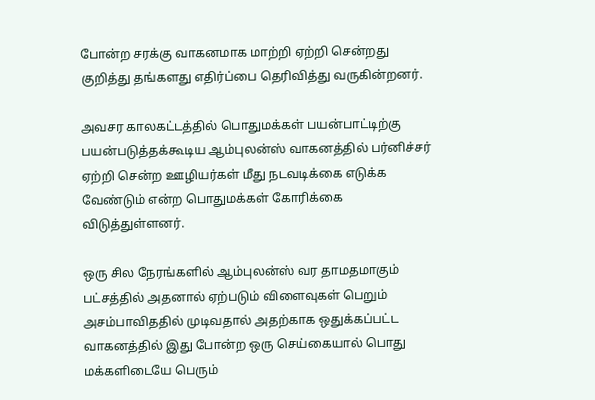போன்ற சரக்கு வாகனமாக மாற்றி ஏற்றி சென்றது குறித்து தங்களது எதிர்ப்பை தெரிவித்து வருகின்றனர்.

அவசர காலகட்டத்தில் பொதுமக்கள் பயன்பாட்டிற்கு பயன்படுத்தக்கூடிய ஆம்புலன்ஸ் வாகனத்தில் பர்னிச்சர் ஏற்றி சென்ற ஊழியர்கள் மீது நடவடிக்கை எடுக்க வேண்டும் என்ற பொதுமக்கள் கோரிக்கை விடுத்துள்ளனர்.

ஒரு சில நேரங்களில் ஆம்புலன்ஸ் வர தாமதமாகும் பட்சத்தில் அதனால் ஏற்படும் விளைவுகள் பெறும் அசம்பாவிததில் முடிவதால் அதற்காக ஒதுக்கப்பட்ட வாகனத்தில் இது போன்ற ஒரு செய்கையால் பொது மக்களிடையே பெரும்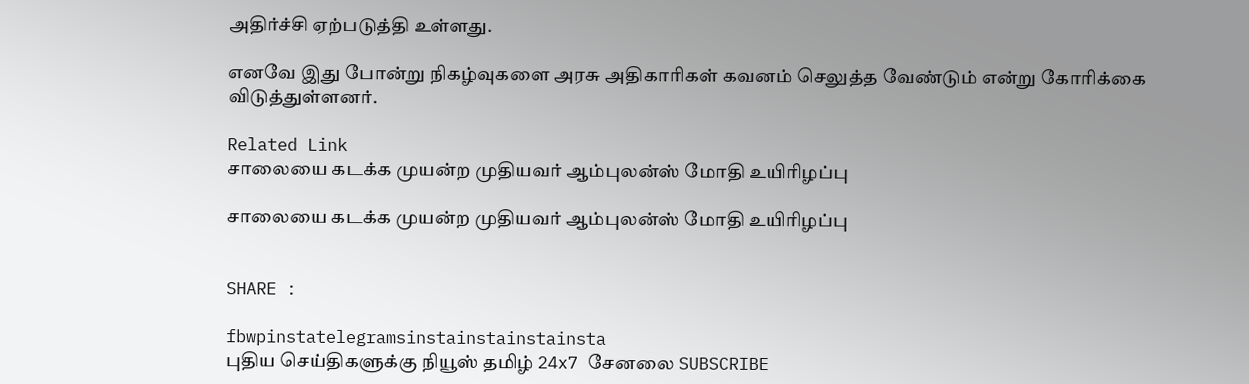அதிர்ச்சி ஏற்படுத்தி உள்ளது.

எனவே இது போன்று நிகழ்வுகளை அரசு அதிகாரிகள் கவனம் செலுத்த வேண்டும் என்று கோரிக்கை விடுத்துள்ளனர்.

Related Link
சாலையை கடக்க முயன்ற முதியவர் ஆம்புலன்ஸ் மோதி உயிரிழப்பு

சாலையை கடக்க முயன்ற முதியவர் ஆம்புலன்ஸ் மோதி உயிரிழப்பு


SHARE :

fbwpinstatelegramsinstainstainstainsta
புதிய செய்திகளுக்கு நியூஸ் தமிழ் 24x7 சேனலை SUBSCRIBE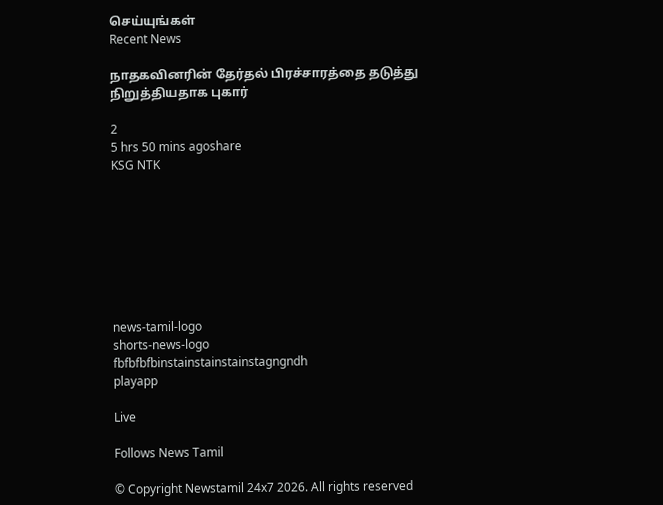செய்யுங்கள்
Recent News

நாதகவினரின் தேர்தல் பிரச்சாரத்தை தடுத்து நிறுத்தியதாக புகார்

2
5 hrs 50 mins agoshare
KSG NTK








news-tamil-logo
shorts-news-logo
fbfbfbfbinstainstainstainstagngndh
playapp

Live

Follows News Tamil

© Copyright Newstamil 24x7 2026. All rights reserved